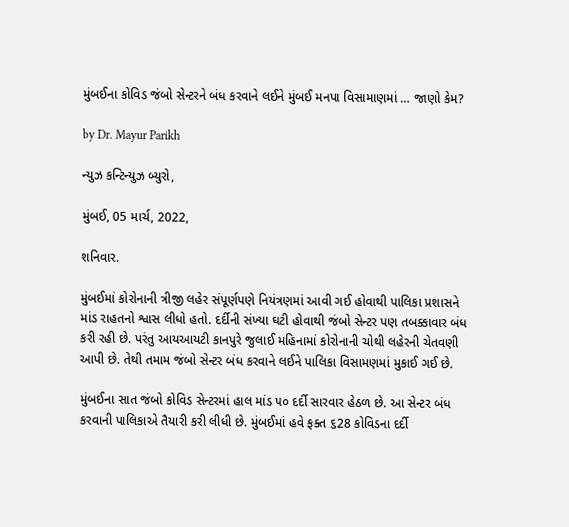મુંબઈના કોવિડ જંબો સેન્ટરને બંધ કરવાને લઈને મુંબઈ મનપા વિસામાણમાં … જાણો કેમ?

by Dr. Mayur Parikh

ન્યુઝ કન્ટિન્યુઝ બ્યુરો,

મુંબઈ, 05 માર્ચ, 2022,

શનિવાર.

મુંબઈમાં કોરોનાની ત્રીજી લહેર સંપૂર્ણપણે નિયંત્રણમાં આવી ગઈ હોવાથી પાલિકા પ્રશાસને માંડ રાહતનો શ્વાસ લીધો હતો. દર્દીની સંખ્યા ઘટી હોવાથી જંબો સેન્ટર પણ તબક્કાવાર બંધ કરી રહી છે. પરંતુ આયઆયટી કાનપુરે જુલાઈ મહિનામાં કોરોનાની ચોથી લહેરની ચેતવણી આપી છે. તેથી તમામ જંબો સેન્ટર બંધ કરવાને લઈને પાલિકા વિસામણમાં મુકાઈ ગઈ છે.

મુંબઈના સાત જંબો કોવિડ સેન્ટરમાં હાલ માંડ ૫૦ દર્દી સારવાર હેઠળ છે. આ સેન્ટર બંધ કરવાની પાલિકાએ તૈયારી કરી લીધી છે. મુંબઈમાં હવે ફક્ત ૬28 કોવિડના દર્દી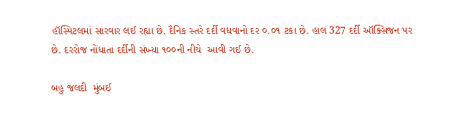હૉસ્પિટલમાં સારવાર લઈ રહ્યા છે. દૈનિક સ્તરે દર્દી વધવાનો દર ૦.૦૧ ટકા છે. હાલ 327 દર્દી ઑક્સિજન પર છે. દરરોજ નોંધાતા દર્દીની સંખ્યા ૧૦૦ની નીચે  આવી ગઈ છે.

બહુ જલદી  મુંબઈ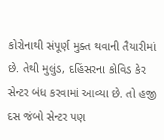કોરોનાથી સંપૂર્ણ મુક્ત થવાની તૈયારીમાં છે. તેથી મુલુંડ, દહિંસરના કોવિડ કેર સેન્ટર બંધ કરવામાં આવ્યા છે. તો હજી દસ જંબો સેન્ટર પણ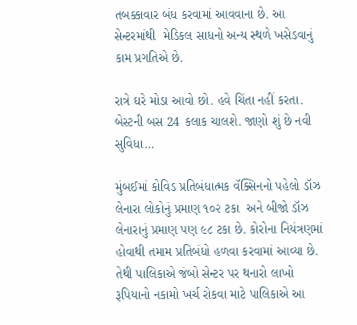તબક્કાવાર બંધ કરવામાં આવવાના છે. આ સેન્ટરમાંથી  મેડિકલ સાધનો અન્ય સ્થળે ખસેડવાનું કામ પ્રગતિએ છે.

રાત્રે ઘરે મોડા આવો છો. હવે ચિંતા નહીં કરતા. બેસ્ટની બસ 24 કલાક ચાલશે. જાણો શું છે નવી સુવિધા…

મુંબઈમાં કોવિડ પ્રતિબંધાત્મક વૅક્સિનનો પહેલો ડૉઝ લેનારા લોકોનું પ્રમાણ ૧૦૨ ટકા  અને બીજો ડૉઝ લેનારાનું પ્રમાણ પણ ૯૮ ટકા છે. કોરોના નિયંત્રણમાં હોવાથી તમામ પ્રતિબંધો હળવા કરવામાં આવ્યા છે. તેથી પાલિકાએ જંબો સેન્ટર પર થનારો લાખો રૂપિયાનો નકામો ખર્ચ રોકવા માટે પાલિકાએ આ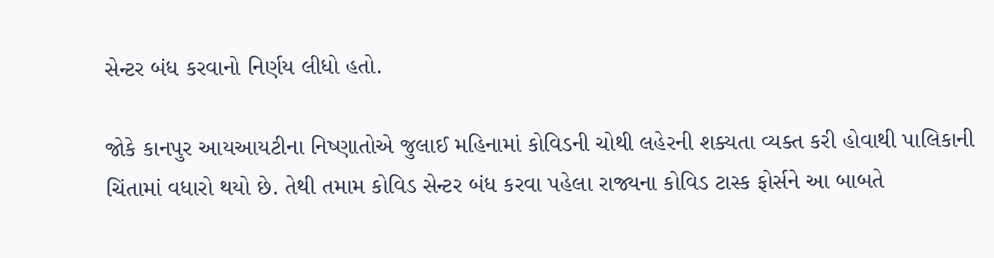સેન્ટર બંધ કરવાનો નિર્ણય લીધો હતો.

જોકે કાનપુર આયઆયટીના નિષ્ણાતોએ જુલાઈ મહિનામાં કોવિડની ચોથી લહેરની શક્યતા વ્યક્ત કરી હોવાથી પાલિકાની ચિંતામાં વધારો થયો છે. તેથી તમામ કોવિડ સેન્ટર બંધ કરવા પહેલા રાજ્યના કોવિડ ટાસ્ક ફોર્સને આ બાબતે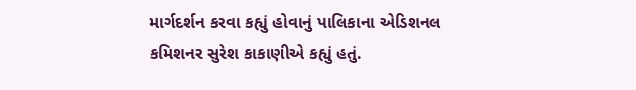માર્ગદર્શન કરવા કહ્યું હોવાનું પાલિકાના એડિશનલ કમિશનર સુરેશ કાકાણીએ કહ્યું હતું.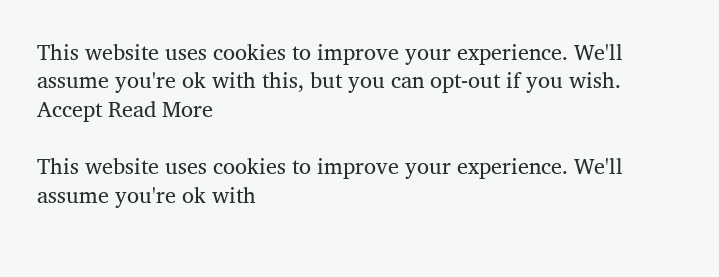This website uses cookies to improve your experience. We'll assume you're ok with this, but you can opt-out if you wish. Accept Read More

This website uses cookies to improve your experience. We'll assume you're ok with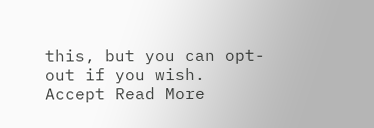this, but you can opt-out if you wish. Accept Read More